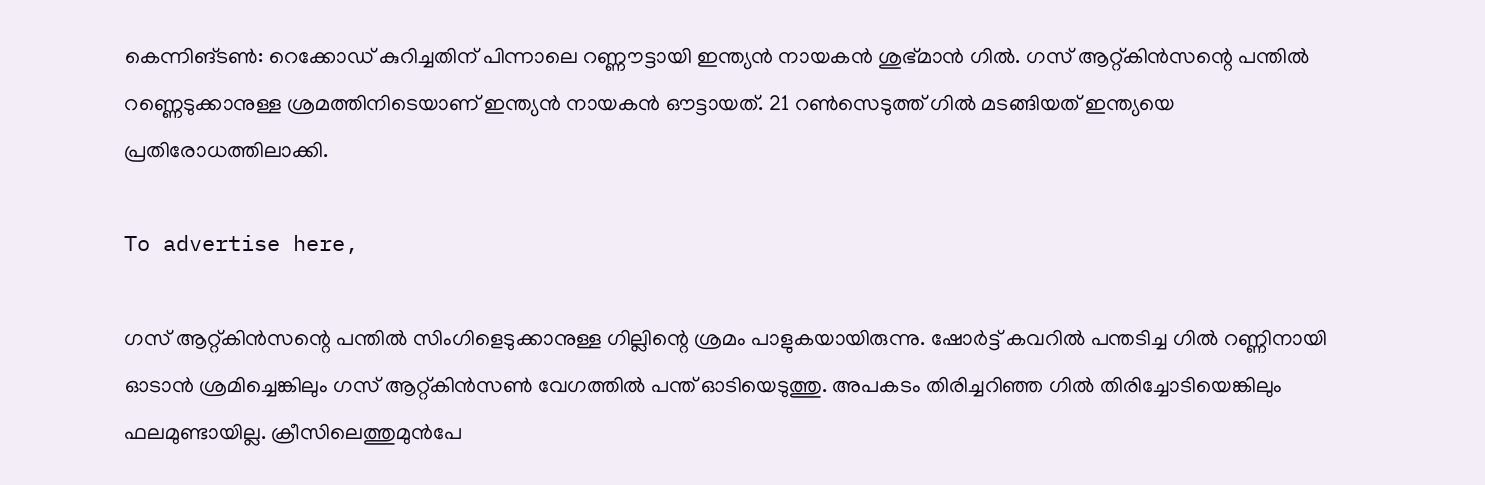കെന്നിങ്ടൺ: റെക്കോഡ് കുറിച്ചതിന് പിന്നാലെ റണ്ണൗട്ടായി ഇന്ത്യന്‍ നായകന്‍ ശുഭ്മാന്‍ ഗില്‍. ഗസ് ആറ്റ്കിന്‍സന്റെ പന്തില്‍ റണ്ണെടുക്കാനുള്ള ശ്രമത്തിനിടെയാണ് ഇന്ത്യന്‍ നായകന്‍ ഔട്ടായത്. 21 റണ്‍സെടുത്ത് ഗില്‍ മടങ്ങിയത് ഇന്ത്യയെ പ്രതിരോധത്തിലാക്കി.

To advertise here,

ഗസ് ആറ്റ്കിന്‍സന്റെ പന്തില്‍ സിംഗിളെടുക്കാനുള്ള ഗില്ലിന്റെ ശ്രമം പാളുകയായിരുന്നു. ഷോര്‍ട്ട് കവറില്‍ പന്തടിച്ച ഗില്‍ റണ്ണിനായി ഓടാന്‍ ശ്രമിച്ചെങ്കിലും ഗസ് ആറ്റ്കിന്‍സണ്‍ വേഗത്തില്‍ പന്ത് ഓടിയെടുത്തു. അപകടം തിരിച്ചറിഞ്ഞ ഗില്‍ തിരിച്ചോടിയെങ്കിലും ഫലമുണ്ടായില്ല. ക്രീസിലെത്തുമുന്‍പേ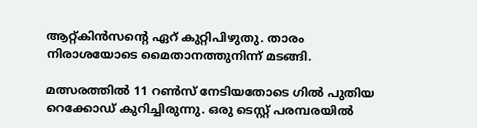ആറ്റ്കിന്‍സന്റെ ഏറ് കുറ്റിപിഴുതു. താരം നിരാശയോടെ മൈതാനത്തുനിന്ന് മടങ്ങി.

മത്സരത്തിൽ 11 റണ്‍സ് നേടിയതോടെ ഗില്‍ പുതിയ റെക്കോഡ് കുറിച്ചിരുന്നു. ഒരു ടെസ്റ്റ് പരമ്പരയില്‍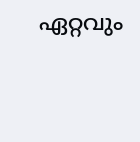ഏറ്റവും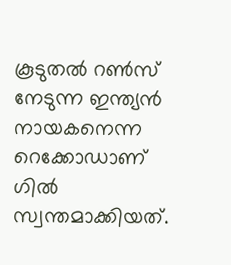കൂടുതല്‍ റണ്‍സ് നേടുന്ന ഇന്ത്യന്‍ നായകനെന്ന റെക്കോഡാണ് ഗില്‍ സ്വന്തമാക്കിയത്.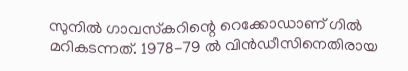സുനില്‍ ഗാവസ്‌കറിന്റെ റെക്കോഡാണ് ഗില്‍ മറികടന്നത്. 1978-79 ല്‍ വിന്‍ഡീസിനെതിരായ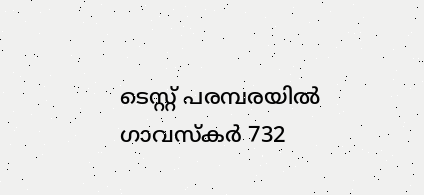ടെസ്റ്റ് പരമ്പരയില്‍ ഗാവസ്‌കര്‍ 732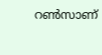റണ്‍സാണ്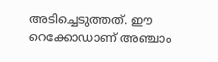അടിച്ചെടുത്തത്. ഈ റെക്കോഡാണ് അഞ്ചാം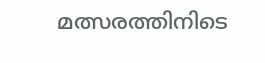മത്സരത്തിനിടെ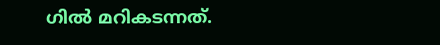ഗില്‍ മറികടന്നത്.